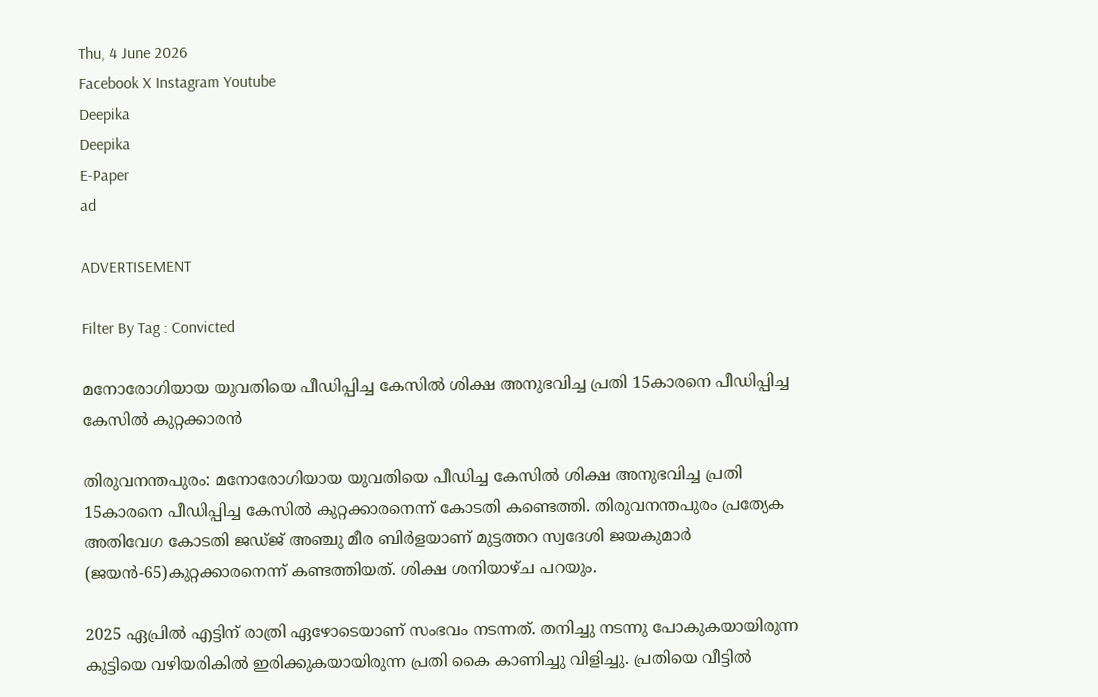Thu, 4 June 2026
Facebook X Instagram Youtube
Deepika
Deepika
E-Paper
ad

ADVERTISEMENT

Filter By Tag : Convicted

മനോരോഗിയായ യുവതിയെ പീഡിപ്പിച്ച കേസിൽ ശിക്ഷ അനുഭവിച്ച പ്രതി 15കാരനെ പീഡിപ്പിച്ച കേസിൽ കുറ്റക്കാരൻ

തിരുവനന്തപുരം: മനോരോഗിയായ യുവതിയെ പീഡിച്ച കേസിൽ ശിക്ഷ അനുഭവിച്ച പ്രതി 15കാരനെ പീഡിപ്പിച്ച കേസിൽ കുറ്റക്കാരനെന്ന് കോടതി കണ്ടെത്തി. തിരുവനന്തപുരം പ്രത്യേക അതിവേഗ കോടതി ജഡ്ജ് അഞ്ചു മീര ബിർളയാണ് മുട്ടത്തറ സ്വദേശി ജയകുമാർ (ജയൻ-65)കുറ്റക്കാരനെന്ന് കണ്ടത്തിയത്. ശിക്ഷ ശനിയാഴ്ച പറയും.

2025 ഏപ്രിൽ എട്ടിന് രാത്രി ഏഴോടെയാണ് സംഭവം നടന്നത്. തനിച്ചു നടന്നു പോകുകയായിരുന്ന കുട്ടിയെ വഴിയരികിൽ ഇരിക്കുകയായിരുന്ന പ്രതി കൈ കാണിച്ചു വിളിച്ചു. പ്രതിയെ വീട്ടിൽ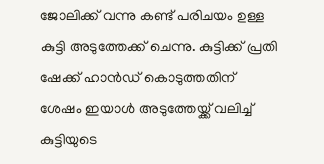ജോലിക്ക് വന്നു കണ്ട് പരിചയം ഉള്ള കുട്ടി അടുത്തേക്ക് ചെന്നു. കുട്ടിക്ക് പ്രതി ഷേക്ക്‌ ഹാൻഡ് കൊടുത്തതിന് ശേഷം ഇയാൾ അടുത്തേയ്ക്ക് വലിച്ച് കുട്ടിയുടെ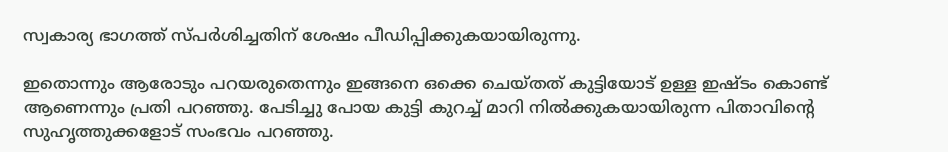സ്വകാര്യ ഭാഗത്ത് സ്പർശിച്ചതിന് ശേഷം പീഡിപ്പിക്കുകയായിരുന്നു.

ഇതൊന്നും ആരോടും പറയരുതെന്നും ഇങ്ങനെ ഒക്കെ ചെയ്തത് കുട്ടിയോട് ഉള്ള ഇഷ്ടം കൊണ്ട് ആണെന്നും പ്രതി പറഞ്ഞു. പേടിച്ചു പോയ കുട്ടി കുറച്ച് മാറി നിൽക്കുകയായിരുന്ന പിതാവിന്‍റെ സുഹൃത്തുക്കളോട് സംഭവം പറഞ്ഞു.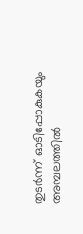തുടർന്ന് ഓടിപ്പോകുകയും അമ്പലത്തിൽ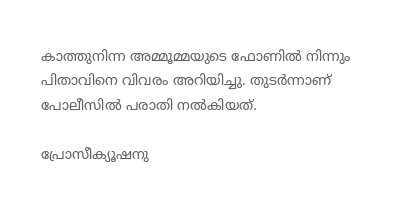കാത്തുനിന്ന അമ്മൂമ്മയുടെ ഫോണിൽ നിന്നും പിതാവിനെ വിവരം അറിയിച്ചു. തുടർന്നാണ് പോലീസിൽ പരാതി നൽകിയത്.

പ്രോസീക്യൂഷനു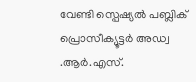വേണ്ടി സ്പെഷ്യൽ പബ്ലിക് പ്രൊസീക്യൂട്ടർ അഡ്വ .ആർ.എസ്.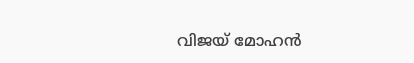വിജയ് മോഹൻ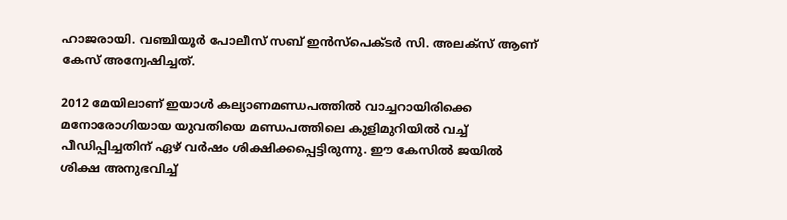ഹാജരായി. വഞ്ചിയൂർ പോലീസ് സബ് ഇൻസ്‌പെക്ടർ സി. അലക്സ്‌ ആണ് കേസ് അന്വേഷിച്ചത്.

2012 മേയിലാണ് ഇയാൾ കല്യാണമണ്ഡപത്തിൽ വാച്ചറായിരിക്കെ മനോരോഗിയായ യുവതിയെ മണ്ഡപത്തിലെ കുളിമുറിയിൽ വച്ച് പീഡിപ്പിച്ചതിന് ഏഴ് വർഷം ശിക്ഷിക്കപ്പെട്ടിരുന്നു. ഈ കേസിൽ ജയിൽ ശിക്ഷ അനുഭവിച്ച്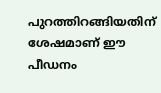പുറത്തിറങ്ങിയതിന് ശേഷമാണ് ഈ പീഡനം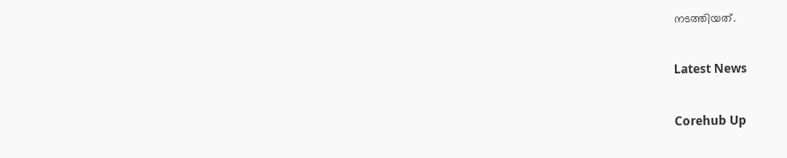നടത്തിയത്.

Latest News

Corehub Up